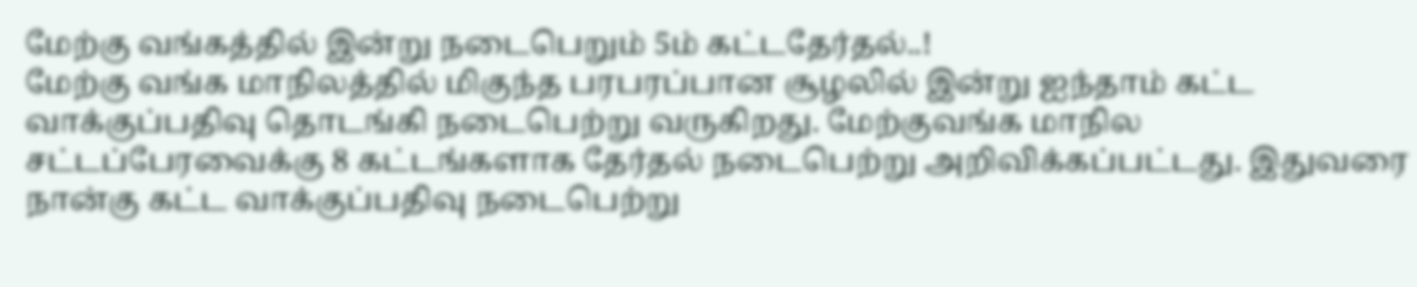மேற்கு வங்கத்தில் இன்று நடைபெறும் 5ம் கட்டதேர்தல்..!
மேற்கு வங்க மாநிலத்தில் மிகுந்த பரபரப்பான சூழலில் இன்று ஐந்தாம் கட்ட வாக்குப்பதிவு தொடங்கி நடைபெற்று வருகிறது. மேற்குவங்க மாநில சட்டப்பேரவைக்கு 8 கட்டங்களாக தேர்தல் நடைபெற்று அறிவிக்கப்பட்டது. இதுவரை நான்கு கட்ட வாக்குப்பதிவு நடைபெற்று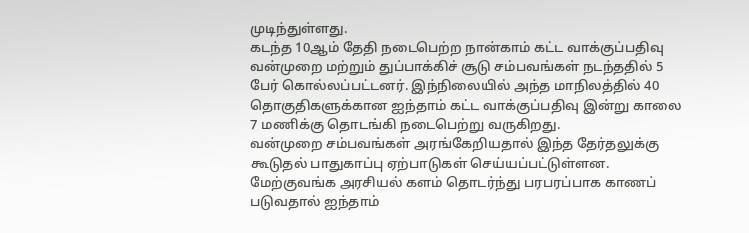முடிந்துள்ளது.
கடந்த 10ஆம் தேதி நடைபெற்ற நான்காம் கட்ட வாக்குப்பதிவு வன்முறை மற்றும் துப்பாக்கிச் சூடு சம்பவங்கள் நடந்ததில் 5 பேர் கொல்லப்பட்டனர். இந்நிலையில் அந்த மாநிலத்தில் 40 தொகுதிகளுக்கான ஐந்தாம் கட்ட வாக்குப்பதிவு இன்று காலை 7 மணிக்கு தொடங்கி நடைபெற்று வருகிறது.
வன்முறை சம்பவங்கள் அரங்கேறியதால் இந்த தேர்தலுக்கு கூடுதல் பாதுகாப்பு ஏற்பாடுகள் செய்யப்பட்டுள்ளன. மேற்குவங்க அரசியல் களம் தொடர்ந்து பரபரப்பாக காணப் படுவதால் ஐந்தாம்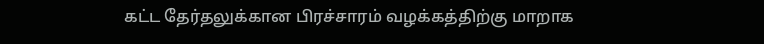கட்ட தேர்தலுக்கான பிரச்சாரம் வழக்கத்திற்கு மாறாக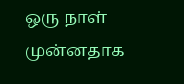ஒரு நாள் முன்னதாக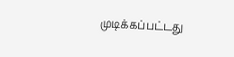முடிக்கப்பட்டது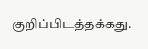குறிப்பிடத்தக்கது.